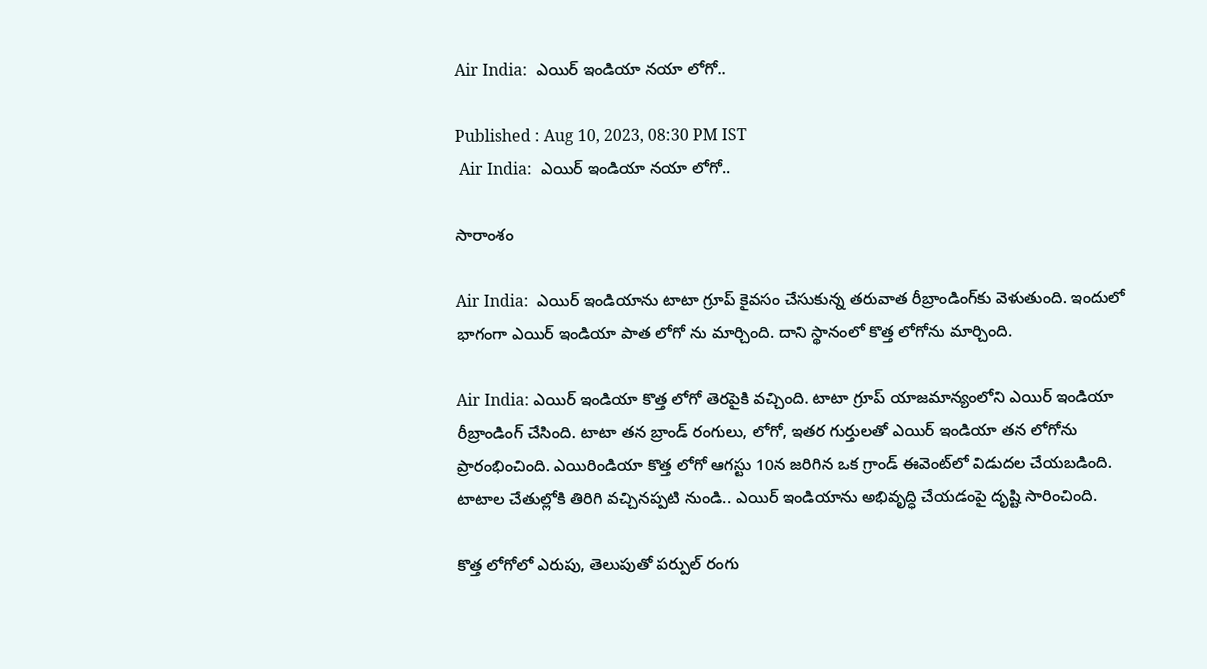Air India:  ఎయిర్ ఇండియా నయా లోగో..

Published : Aug 10, 2023, 08:30 PM IST
 Air India:  ఎయిర్ ఇండియా నయా లోగో..

సారాంశం

Air India:  ఎయిర్‌ ఇండియాను టాటా గ్రూప్‌ కైవసం చేసుకున్న తరువాత రీబ్రాండింగ్‌కు వెళుతుంది. ఇందులో భాగంగా ఎయిర్‌ ఇండియా పాత లోగో ను మార్చింది. దాని స్థానంలో కొత్త లోగోను మార్చింది.

Air India: ఎయిర్ ఇండియా కొత్త లోగో తెరపైకి వచ్చింది. టాటా గ్రూప్ యాజమాన్యంలోని ఎయిర్ ఇండియా రీబ్రాండింగ్ చేసింది. టాటా తన బ్రాండ్ రంగులు, లోగో, ఇతర గుర్తులతో ఎయిర్ ఇండియా తన లోగోను ప్రారంభించింది. ఎయిరిండియా కొత్త లోగో ఆగస్టు 10న జరిగిన ఒక గ్రాండ్ ఈవెంట్‌లో విడుదల చేయబడింది. టాటాల చేతుల్లోకి తిరిగి వచ్చినప్పటి నుండి.. ఎయిర్ ఇండియాను అభివృద్ధి చేయడంపై దృష్టి సారించింది.

కొత్త లోగోలో ఎరుపు, తెలుపుతో పర్పుల్ రంగు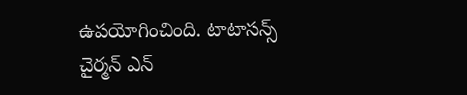ఉపయోగించింది. టాటాసన్స్ చైర్మన్ ఎన్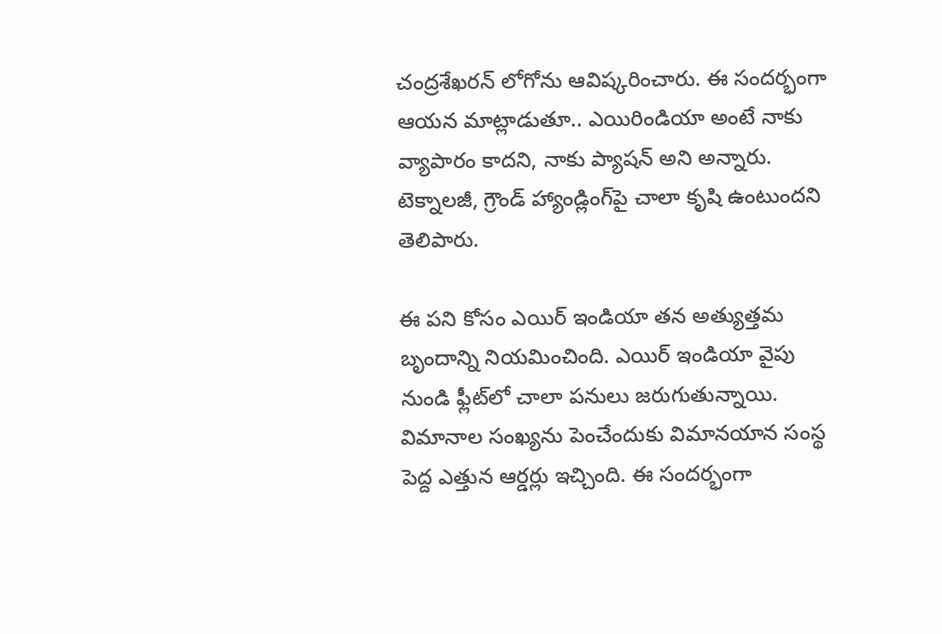చంద్రశేఖరన్ లోగోను ఆవిష్కరించారు. ఈ సందర్భంగా ఆయన మాట్లాడుతూ.. ఎయిరిండియా అంటే నాకు వ్యాపారం కాదని, నాకు ప్యాషన్ అని అన్నారు. టెక్నాలజీ, గ్రౌండ్ హ్యాండ్లింగ్‌పై చాలా కృషి ఉంటుందని తెలిపారు.

ఈ పని కోసం ఎయిర్ ఇండియా తన అత్యుత్తమ బృందాన్ని నియమించింది. ఎయిర్ ఇండియా వైపు నుండి ఫ్లీట్‌లో చాలా పనులు జరుగుతున్నాయి. విమానాల సంఖ్యను పెంచేందుకు విమానయాన సంస్థ పెద్ద ఎత్తున ఆర్డర్లు ఇచ్చింది. ఈ సందర్భంగా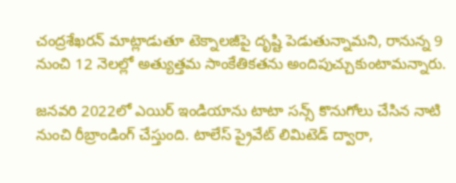చంద్రశేఖరన్ మాట్లాడుతూ టెక్నాలజీపై దృష్టి పెడుతున్నామని, రానున్న 9 నుంచి 12 నెలల్లో అత్యుత్తమ సాంకేతికతను అందిపుచ్చుకుంటామన్నారు.

జనవరి 2022లో ఎయిర్ ఇండియాను టాటా సన్స్ కొనుగోలు చేసిన నాటి నుంచి రీబ్రాండింగ్‌ చేస్తుంది. టాలేస్ ప్రైవేట్ లిమిటెడ్ ద్వారా,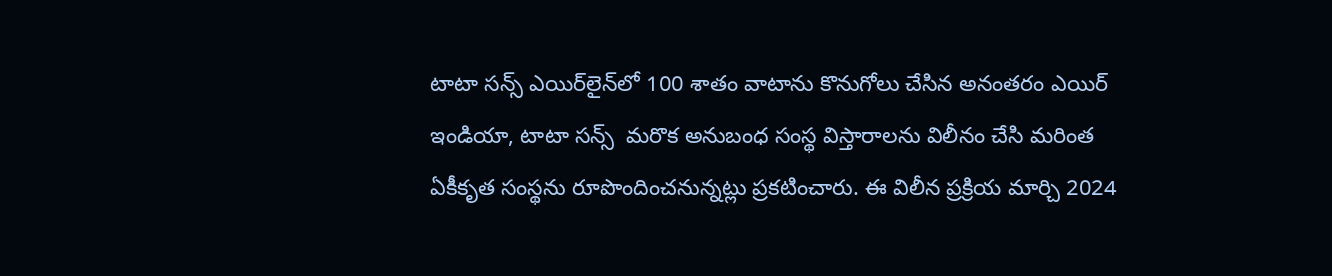టాటా సన్స్ ఎయిర్‌లైన్‌లో 100 శాతం వాటాను కొనుగోలు చేసిన అనంతరం ఎయిర్ ఇండియా, టాటా సన్స్  మరొక అనుబంధ సంస్థ విస్తారాలను విలీనం చేసి మరింత ఏకీకృత సంస్థను రూపొందించనున్నట్లు ప్రకటించారు. ఈ విలీన ప్రక్రియ మార్చి 2024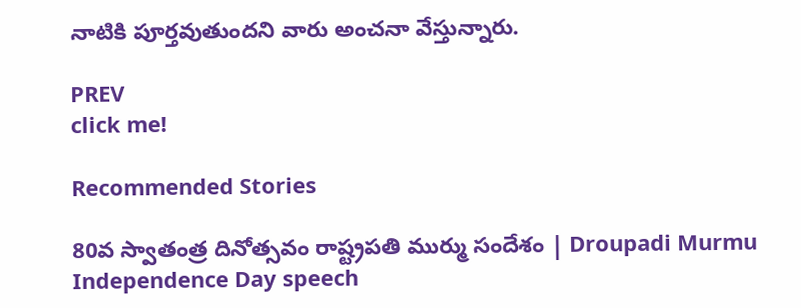నాటికి పూర్తవుతుందని వారు అంచనా వేస్తున్నారు.

PREV
click me!

Recommended Stories

80వ స్వాతంత్ర దినోత్సవం రాష్ట్రపతి ముర్ము సందేశం | Droupadi Murmu Independence Day speech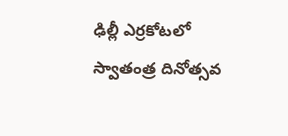ఢిల్లీ ఎర్రకోటలో స్వాతంత్ర దినోత్సవ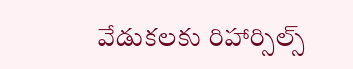వేడుకలకు రిహార్సిల్స్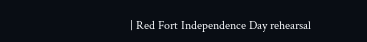| Red Fort Independence Day rehearsal